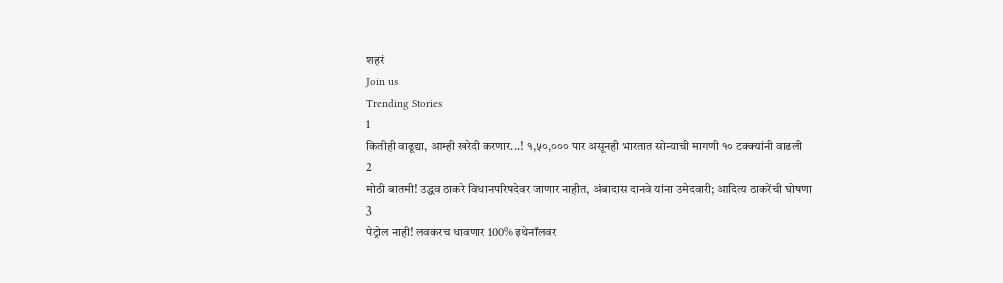शहरं
Join us
Trending Stories
1
कितीही वाढूद्या, आम्ही खरेदी करणार...! १,५०,००० पार असूनही भारतात सोन्याची मागणी १० टक्क्यांनी वाढली
2
मोठी बातमी! उद्धव ठाकरे विधानपरिषदेवर जाणार नाहीत, अंबादास दानवे यांना उमेदवारी; आदित्य ठाकरेंची घोषणा
3
पेट्रोल नाही! लवकरच धावणार 100% इथेनॉलवर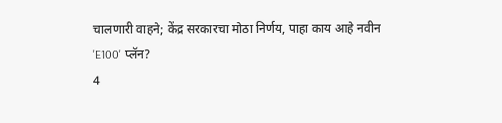चालणारी वाहने; केंद्र सरकारचा मोठा निर्णय, पाहा काय आहे नवीन 'E100' प्लॅन?
4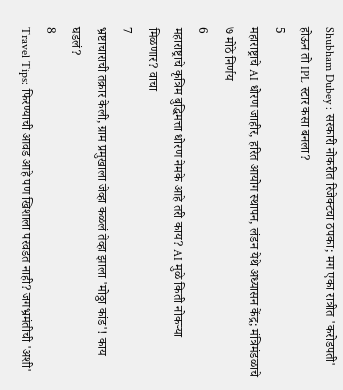Shubham Dubey : सरकारी नोकरीत रिजेक्टचा ठपका; मग एका रात्रीत 'करोडपती' होऊन तो IPL स्टार कसा बनला?
5
महाराष्ट्राचे AI धोरण जाहीर, हरित आयोग स्थापन, लंडन येथे अध्यासन केंद्र; मंत्रिमंडळाचे ७ मोठे निर्णय
6
महाराष्ट्राचे कृत्रिम बुद्धिमत्ता धोरण नेमके आहे तरी काय? AI मुळे किती नोकऱ्या मिळणार? वाचा
7
भ्रष्टाचाराची तक्रार केली, ग्राम प्रमुखाला जेव्हा कळलं तेव्हा झाला 'मोठ्ठा कांड'! काय घडलं?
8
Travel Tips: फिरण्याची आवड आहे पण खिशाला परवडत नाही? जगभ्रमंतीची 'अशी'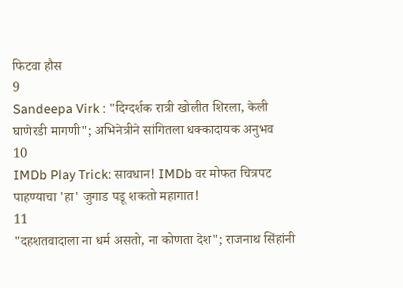फिटवा हौस
9
Sandeepa Virk : "दिग्दर्शक रात्री खोलीत शिरला, केली घाणेरडी मागणी"; अभिनेत्रीने सांगितला धक्कादायक अनुभव
10
IMDb Play Trick: सावधान! IMDb वर मोफत चित्रपट पाहण्याचा 'हा' जुगाड पडू शकतो महागात!
11
"दहशतवादाला ना धर्म असतो, ना कोणता देश"; राजनाथ सिंहांनी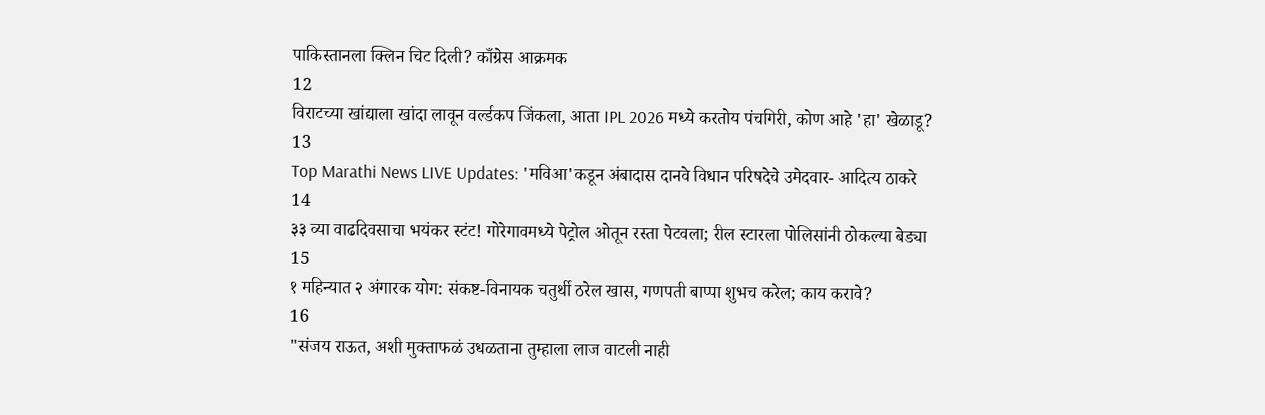पाकिस्तानला क्लिन चिट दिली? काँग्रेस आक्रमक
12
विराटच्या खांद्याला खांदा लावून वर्ल्डकप जिंकला, आता IPL 2026 मध्ये करतोय पंचगिरी, कोण आहे 'हा' खेळाडू?
13
Top Marathi News LIVE Updates: 'मविआ'कडून अंबादास दानवे विधान परिषदेचे उमेदवार- आदित्य ठाकरे
14
३३ व्या वाढदिवसाचा भयंकर स्टंट! गोरेगावमध्ये पेट्रोल ओतून रस्ता पेटवला; रील स्टारला पोलिसांनी ठोकल्या बेड्या
15
१ महिन्यात २ अंगारक योग: संकष्ट-विनायक चतुर्थी ठरेल खास, गणपती बाप्पा शुभच करेल; काय करावे?
16
"संजय राऊत, अशी मुक्ताफळं उधळताना तुम्हाला लाज वाटली नाही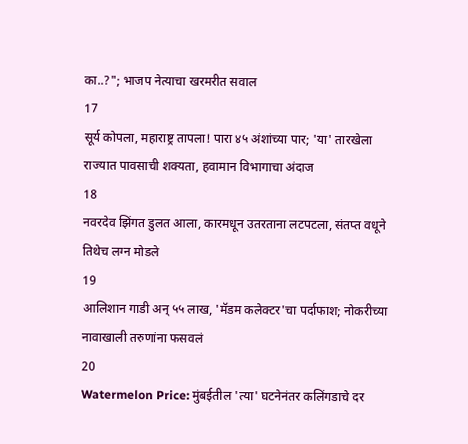का..?"; भाजप नेत्याचा खरमरीत सवाल
17
सूर्य कोपला, महाराष्ट्र तापला! पारा ४५ अंशांच्या पार; 'या' तारखेला राज्यात पावसाची शक्यता, हवामान विभागाचा अंदाज
18
नवरदेव झिंगत डुलत आला, कारमधून उतरताना लटपटला, संतप्त वधूने तिथेच लग्न मोडले
19
आलिशान गाडी अन् ५५ लाख, 'मॅडम कलेक्टर'चा पर्दाफाश; नोकरीच्या नावाखाली तरुणांना फसवलं
20
Watermelon Price: मुंबईतील 'त्या' घटनेनंतर कलिंगडाचे दर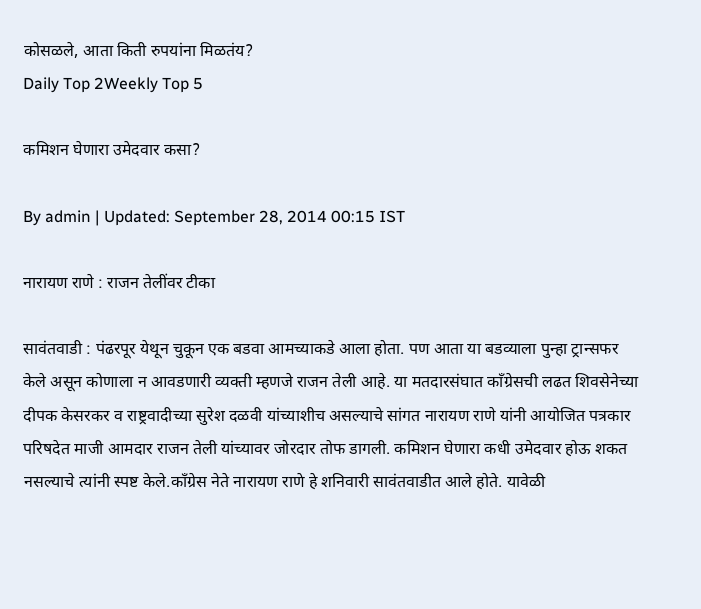कोसळले, आता किती रुपयांना मिळतंय?
Daily Top 2Weekly Top 5

कमिशन घेणारा उमेदवार कसा?

By admin | Updated: September 28, 2014 00:15 IST

नारायण राणे : राजन तेलींवर टीका

सावंतवाडी : पंढरपूर येथून चुकून एक बडवा आमच्याकडे आला होता. पण आता या बडव्याला पुन्हा ट्रान्सफर केले असून कोणाला न आवडणारी व्यक्ती म्हणजे राजन तेली आहे. या मतदारसंघात काँग्रेसची लढत शिवसेनेच्या दीपक केसरकर व राष्ट्रवादीच्या सुरेश दळवी यांच्याशीच असल्याचे सांगत नारायण राणे यांनी आयोजित पत्रकार परिषदेत माजी आमदार राजन तेली यांच्यावर जोरदार तोफ डागली. कमिशन घेणारा कधी उमेदवार होऊ शकत नसल्याचे त्यांनी स्पष्ट केले.काँग्रेस नेते नारायण राणे हे शनिवारी सावंतवाडीत आले होते. यावेळी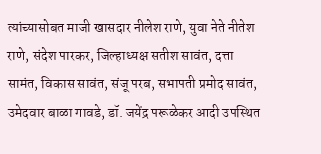त्यांच्यासोबत माजी खासदार नीलेश राणे, युवा नेते नीतेश राणे, संदेश पारकर, जिल्हाध्यक्ष सतीश सावंत, दत्ता सामंत, विकास सावंत, संजू परब, सभापती प्रमोद सावंत, उमेदवार बाळा गावडे, डॉ. जयेंद्र परूळेकर आदी उपस्थित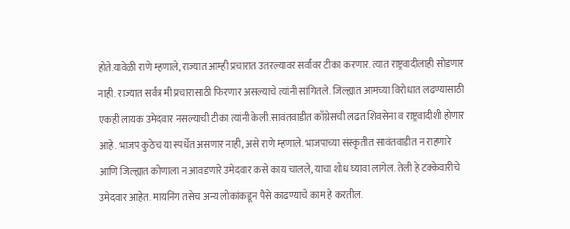होते.यावेळी राणे म्हणाले, राज्यात आम्ही प्रचारात उतरल्यावर सर्वांवर टीका करणार. त्यात राष्ट्रवादीलाही सोडणार नाही. राज्यात सर्वत्र मी प्रचारासाठी फिरणार असल्याचे त्यांनी सांगितले. जिल्ह्यात आमच्या विरोधात लढण्यासाठी एकही लायक उमेदवार नसल्याची टीका त्यांनी केली.सावंतवाडीत काँग्रेसची लढत शिवसेना व राष्ट्रवादीशी होणार आहे. भाजप कुठेच या स्पर्धेत असणार नाही, असे राणे म्हणाले. भाजपाच्या संस्कृतीत सावंतवाडीत न राहणारे आणि जिल्ह्यात कोणाला न आवडणारे उमेदवार कसे काय चालले, याचा शोध घ्यावा लागेल. तेली हे टक्केवारीचे उमेदवार आहेत. मायनिंग तसेच अन्य लोकांकडून पैसे काढण्याचे काम हे करतील.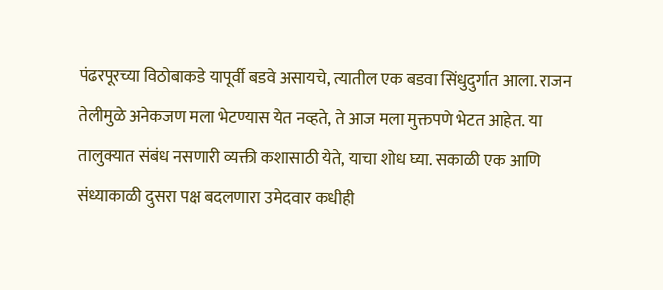पंढरपूरच्या विठोबाकडे यापूर्वी बडवे असायचे, त्यातील एक बडवा सिंधुदुर्गात आला. राजन तेलीमुळे अनेकजण मला भेटण्यास येत नव्हते, ते आज मला मुक्तपणे भेटत आहेत. या तालुक्यात संबंध नसणारी व्यक्ती कशासाठी येते, याचा शोध घ्या. सकाळी एक आणि संध्याकाळी दुसरा पक्ष बदलणारा उमेदवार कधीही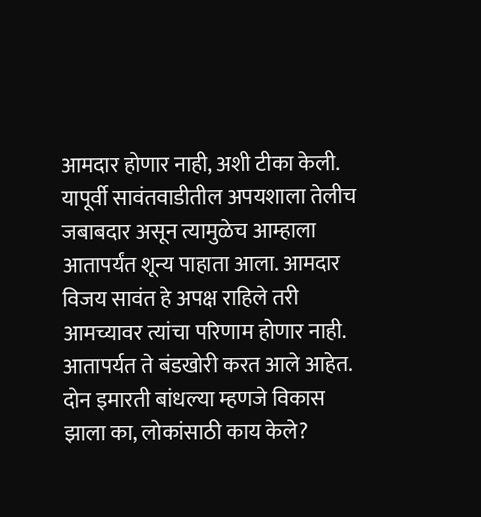आमदार होणार नाही, अशी टीका केली. यापूर्वी सावंतवाडीतील अपयशाला तेलीच जबाबदार असून त्यामुळेच आम्हाला आतापर्यंत शून्य पाहाता आला. आमदार विजय सावंत हे अपक्ष राहिले तरी आमच्यावर त्यांचा परिणाम होणार नाही. आतापर्यत ते बंडखोरी करत आले आहेत. दोन इमारती बांधल्या म्हणजे विकास झाला का, लोकांसाठी काय केले?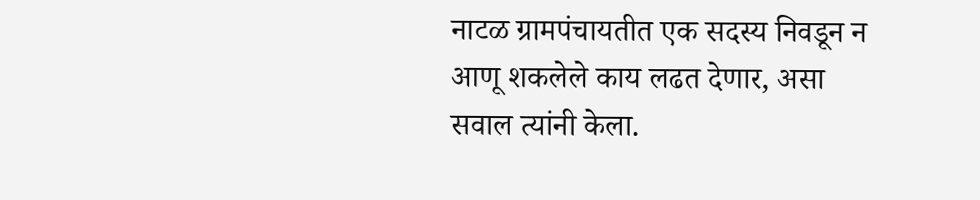नाटळ ग्रामपंचायतीत एक सदस्य निवडून न आणू शकलेले काय लढत देणार, असा सवाल त्यांनी केला.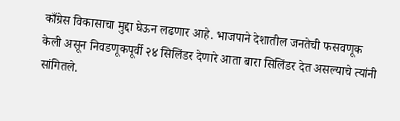काँग्रेस विकासाचा मुद्दा घेऊन लढणार आहे. भाजपाने देशातील जनतेची फसवणूक केली असून निवडणूकपूर्वी २४ सिलिंडर देणारे आता बारा सिलिंडर देत असल्याचे त्यांनी सांगितले.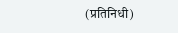(प्रतिनिधी)